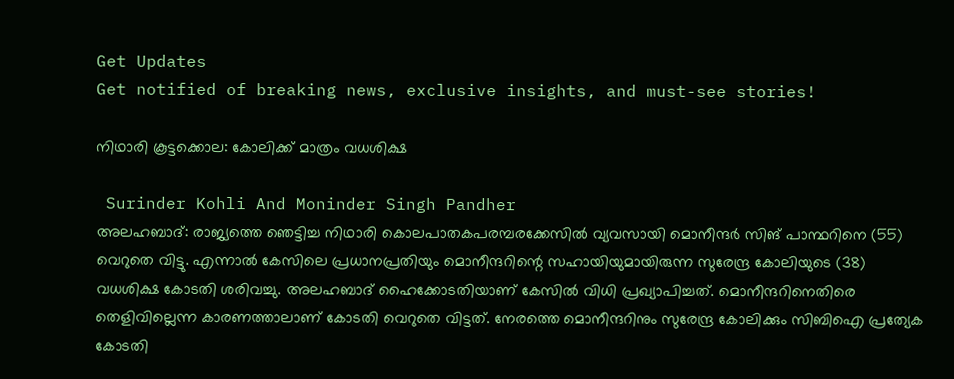Get Updates
Get notified of breaking news, exclusive insights, and must-see stories!

നിഥാരി കൂട്ടക്കൊല: കോലിക്ക്‌ മാത്രം വധശിക്ഷ

 Surinder Kohli And Moninder Singh Pandher
അലഹബാദ്‌: രാജ്യത്തെ ഞെട്ടിച്ച നിഥാരി കൊലപാതകപരമ്പരക്കേസില്‍ വ്യവസായി മൊനീന്ദര്‍ സിങ്‌ പാന്ഥറിനെ (55) വെറുതെ വിട്ടു. എന്നാല്‍ കേസിലെ പ്രധാനപ്രതിയും മൊനീന്ദറിന്റെ സഹായിയുമായിരുന്ന സുരേന്ദ്ര കോലിയുടെ (38) വധശിക്ഷ കോടതി ശരിവച്ചു. അലഹബാദ്‌ ഹൈക്കോടതിയാണ്‌ കേസില്‍ വിധി പ്രഖ്യാപിച്ചത്‌. മൊനീന്ദറിനെതിരെ തെളിവില്ലെന്ന കാരണത്താലാണ്‌ കോടതി വെറുതെ വിട്ടത്‌. നേരത്തെ മൊനീന്ദറിനും സുരേന്ദ്ര കോലിക്കും സിബിഐ പ്രത്യേക കോടതി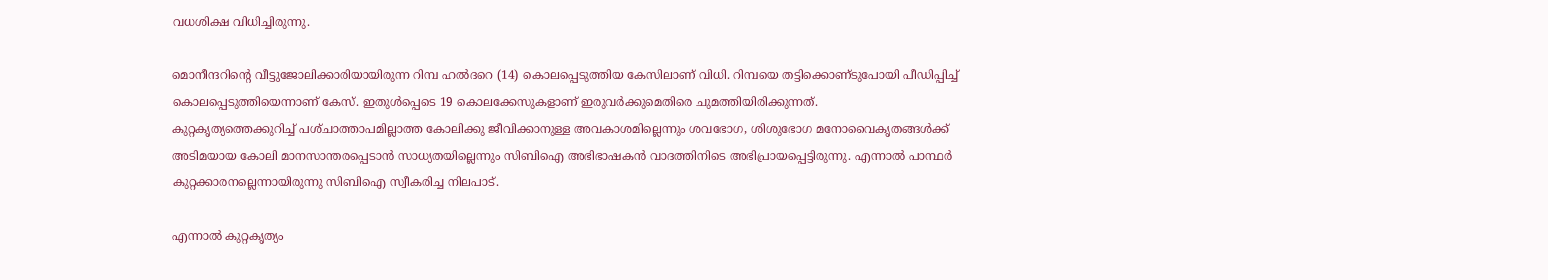വധശിക്ഷ വിധിച്ചിരുന്നു.

മൊനീന്ദറിന്റെ വീട്ടുജോലിക്കാരിയായിരുന്ന റിമ്പ ഹല്‍ദറെ (14) കൊലപ്പെടുത്തിയ കേസിലാണ്‌ വിധി. റിമ്പയെ തട്ടിക്കൊണ്‌ടുപോയി പീഡിപ്പിച്ച്‌ കൊലപ്പെടുത്തിയെന്നാണ്‌ കേസ്‌. ഇതുള്‍പ്പെടെ 19 കൊലക്കേസുകളാണ്‌ ഇരുവര്‍ക്കുമെതിരെ ചുമത്തിയിരിക്കുന്നത്‌.
കുറ്റകൃത്യത്തെക്കുറിച്ച്‌ പശ്‌ചാത്താപമില്ലാത്ത കോലിക്കു ജീവിക്കാനുള്ള അവകാശമില്ലെന്നും ശവഭോഗ, ശിശുഭോഗ മനോവൈകൃതങ്ങള്‍ക്ക്‌ അടിമയായ കോലി മാനസാന്തരപ്പെടാന്‍ സാധ്യതയില്ലെന്നും സിബിഐ അഭിഭാഷകന്‍ വാദത്തിനിടെ അഭിപ്രായപ്പെട്ടിരുന്നു. എന്നാല്‍ പാന്ഥര്‍ കുറ്റക്കാരനല്ലെന്നായിരുന്നു സിബിഐ സ്വീകരിച്ച നിലപാട്‌.

എന്നാല്‍ കുറ്റകൃത്യം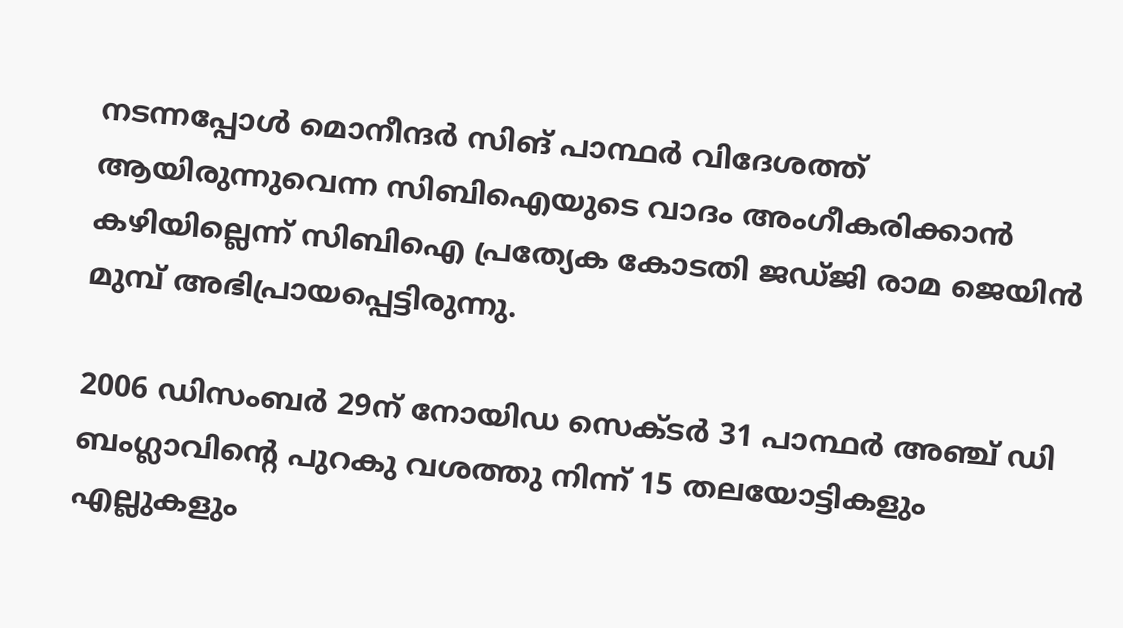നടന്നപ്പോള്‍ മൊനീന്ദര്‍ സിങ്‌ പാന്ഥര്‍ വിദേശത്ത്‌ ആയിരുന്നുവെന്ന സിബിഐയുടെ വാദം അംഗീകരിക്കാന്‍ കഴിയില്ലെന്ന്‌ സിബിഐ പ്രത്യേക കോടതി ജഡ്‌ജി രാമ ജെയിന്‍ മുമ്പ്‌ അഭിപ്രായപ്പെട്ടിരുന്നു.

2006 ഡിസംബര്‍ 29ന്‌ നോയിഡ സെക്‌ടര്‍ 31 പാന്ഥര്‍ അഞ്ച്‌ ഡി ബംഗ്ലാവിന്റെ പുറകു വശത്തു നിന്ന്‌ 15 തലയോട്ടികളും എല്ലുകളും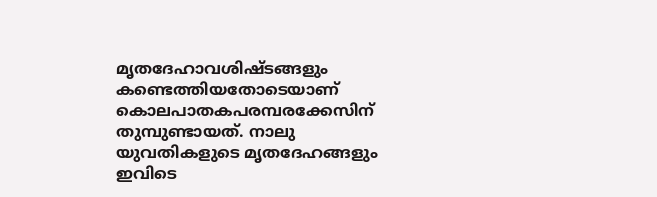മൃതദേഹാവശിഷ്ടങ്ങളും കണ്ടെത്തിയതോടെയാണ്‌ കൊലപാതകപരമ്പരക്കേസിന്‌ തുമ്പുണ്ടായത്‌. നാലു യുവതികളുടെ മൃതദേഹങ്ങളും ഇവിടെ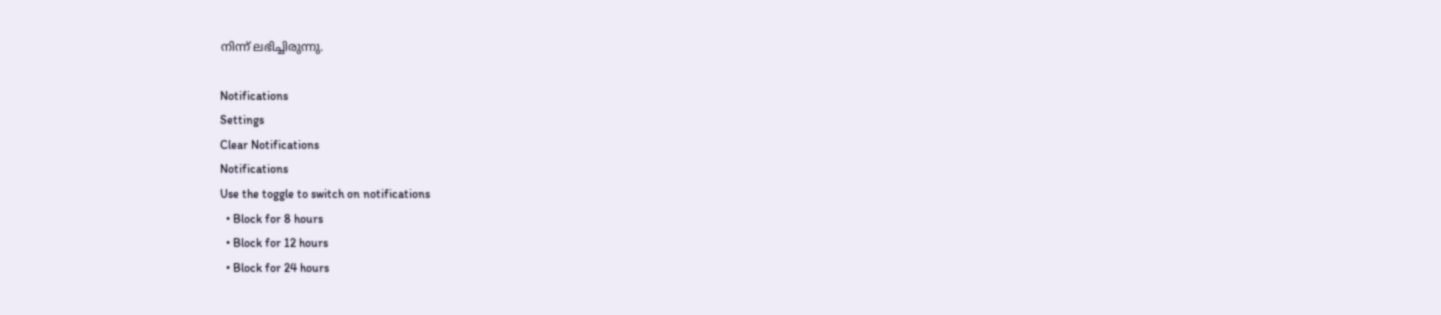നിന്ന്‌ ലഭിച്ചിരുന്നു.

Notifications
Settings
Clear Notifications
Notifications
Use the toggle to switch on notifications
  • Block for 8 hours
  • Block for 12 hours
  • Block for 24 hours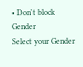• Don't block
Gender
Select your Gender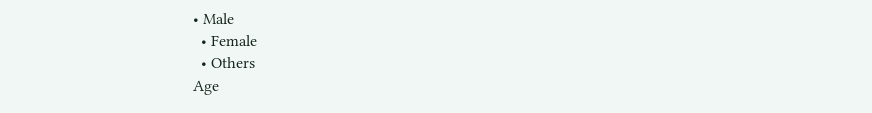• Male
  • Female
  • Others
Age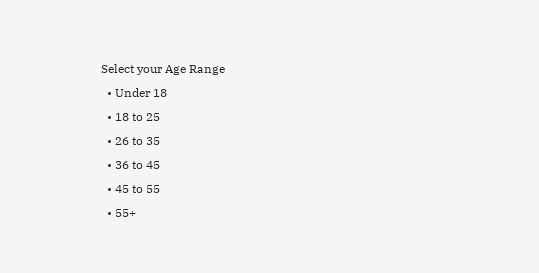Select your Age Range
  • Under 18
  • 18 to 25
  • 26 to 35
  • 36 to 45
  • 45 to 55
  • 55+